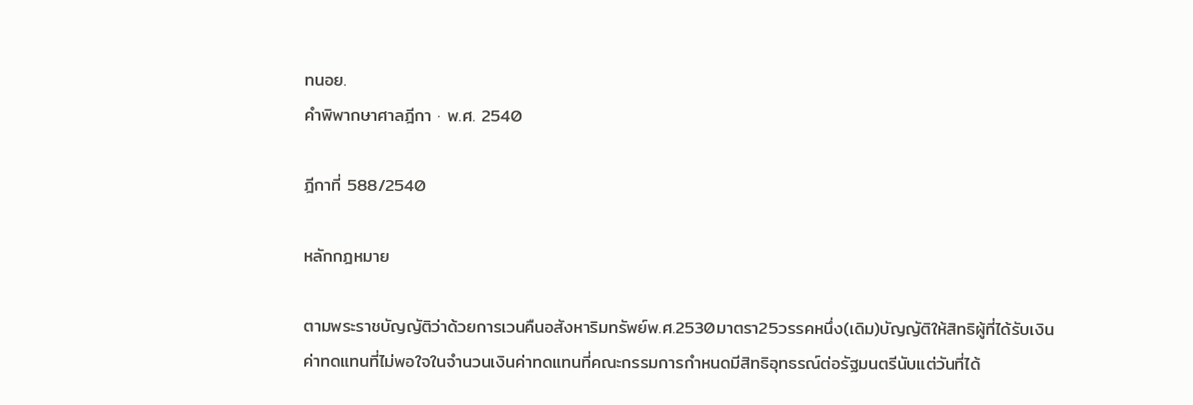ทนอย.
คำพิพากษาศาลฎีกา · พ.ศ. 2540

ฎีกาที่ 588/2540

หลักกฎหมาย

ตามพระราชบัญญัติว่าด้วยการเวนคืนอสังหาริมทรัพย์พ.ศ.2530มาตรา25วรรคหนึ่ง(เดิม)บัญญัติให้สิทธิผู้ที่ได้รับเงินค่าทดแทนที่ไม่พอใจในจำนวนเงินค่าทดแทนที่คณะกรรมการกำหนดมีสิทธิอุทธรณ์ต่อรัฐมนตรีนับแต่วันที่ได้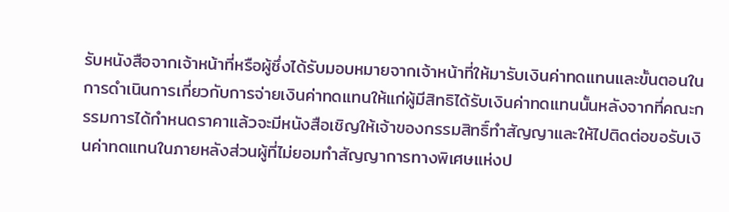รับหนังสือจากเจ้าหน้าที่หรือผู้ซึ่งได้รับมอบหมายจากเจ้าหน้าที่ให้มารับเงินค่าทดแทนและขั้นตอนในการดำเนินการเกี่ยวกับการจ่ายเงินค่าทดแทนให้แก่ผู้มีสิทธิได้รับเงินค่าทดแทนนั้นหลังจากที่คณะกรรมการได้กำหนดราคาแล้วจะมีหนังสือเชิญให้เจ้าของกรรมสิทธิ์ทำสัญญาและให้ไปติดต่อขอรับเงินค่าทดแทนในภายหลังส่วนผู้ที่ไม่ยอมทำสัญญาการทางพิเศษแห่งป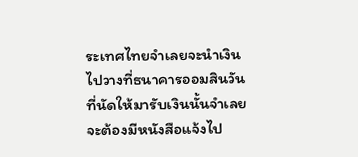ระเทศไทยจำเลยจะนำเงินไปวางที่ธนาคารออมสินวันที่นัดให้มารับเงินนั้นจำเลยจะต้องมีหนังสือแจ้งไป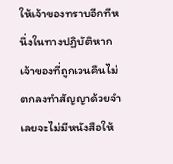ให้เจ้าของทราบอีกทีหนึ่งในทางปฏิบัติหากเจ้าของที่ถูกเวนคืนไม่ตกลงทำสัญญาด้วยจำเลยจะไม่มีหนังสือให้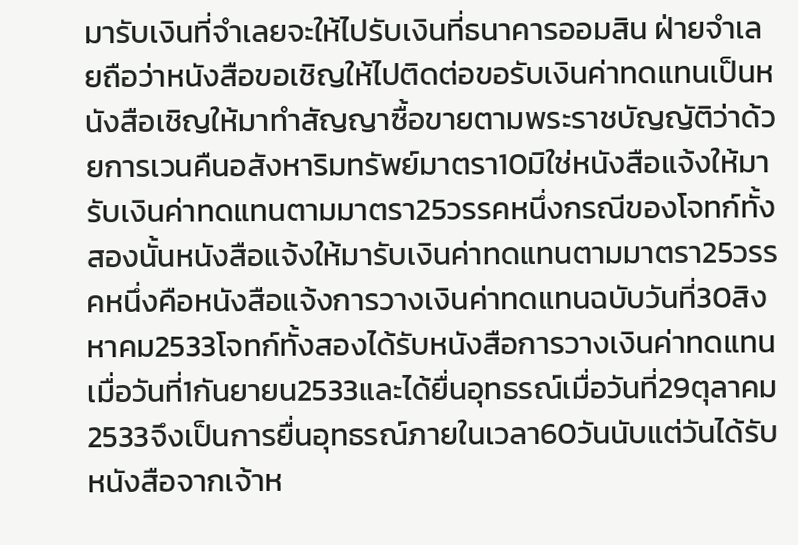มารับเงินที่จำเลยจะให้ไปรับเงินที่ธนาคารออมสิน ฝ่ายจำเลยถือว่าหนังสือขอเชิญให้ไปติดต่อขอรับเงินค่าทดแทนเป็นหนังสือเชิญให้มาทำสัญญาซื้อขายตามพระราชบัญญัติว่าด้วยการเวนคืนอสังหาริมทรัพย์มาตรา10มิใช่หนังสือแจ้งให้มารับเงินค่าทดแทนตามมาตรา25วรรคหนึ่งกรณีของโจทก์ทั้งสองนั้นหนังสือแจ้งให้มารับเงินค่าทดแทนตามมาตรา25วรรคหนึ่งคือหนังสือแจ้งการวางเงินค่าทดแทนฉบับวันที่30สิงหาคม2533โจทก์ทั้งสองได้รับหนังสือการวางเงินค่าทดแทนเมื่อวันที่1กันยายน2533และได้ยื่นอุทธรณ์เมื่อวันที่29ตุลาคม2533จึงเป็นการยื่นอุทธรณ์ภายในเวลา60วันนับแต่วันได้รับหนังสือจากเจ้าห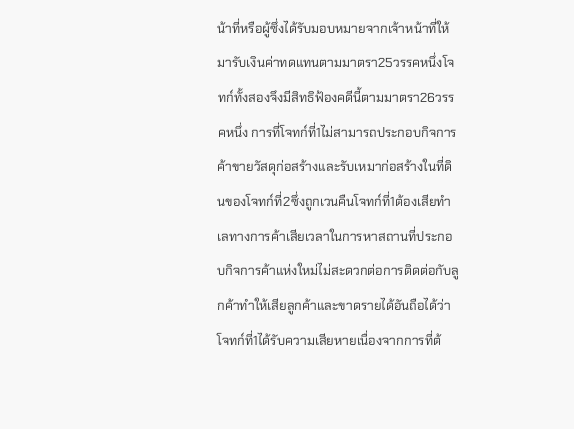น้าที่หรือผู้ซึ่งได้รับมอบหมายจากเจ้าหน้าที่ให้มารับเงินค่าทดแทนตามมาตรา25วรรคหนึ่งโจทก์ทั้งสองจึงมีสิทธิฟ้องคดีนี้ตามมาตรา26วรรคหนึ่ง การที่โจทก์ที่1ไม่สามารถประกอบกิจการค้าขายวัสดุก่อสร้างและรับเหมาก่อสร้างในที่ดินของโจทก์ที่2ซึ่งถูกเวนคืนโจทก์ที่1ต้องเสียทำเลทางการค้าเสียเวลาในการหาสถานที่ประกอบกิจการค้าแห่งใหม่ไม่สะดวกต่อการติดต่อกับลูกค้าทำให้เสียลูกค้าและขาดรายได้อันถือได้ว่าโจทก์ที่1ได้รับความเสียหายเนื่องจากการที่ต้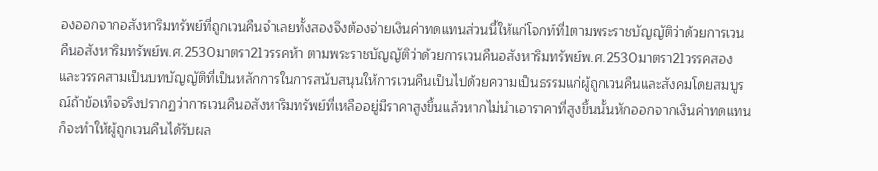องออกจากอสังหาริมทรัพย์ที่ถูกเวนคืนจำเลยทั้งสองจึงต้องจ่ายเงินค่าทดแทนส่วนนี้ให้แก่โจกท์ที่1ตามพระราชบัญญัติว่าด้วยการเวนคืนอสังหาริมทรัพย์พ.ศ.2530มาตรา21วรรคห้า ตามพระราชบัญญัติว่าด้วยการเวนคืนอสังหาริมทรัพย์พ.ศ.2530มาตรา21วรรคสองและวรรคสามเป็นบทบัญญัติที่เป็นหลักการในการสนับสนุนให้การเวนคืนเป็นไปด้วยความเป็นธรรมแก่ผู้ถูกเวนคืนและสังคมโดยสมบูรณ์ถ้าข้อเท็จจริงปรากฏว่าการเวนคืนอสังหาริมทรัพย์ที่เหลืออยู่มีราคาสูงขึ้นแล้วหากไม่นำเอาราคาที่สูงขึ้นนั้นหักออกจากเงินค่าทดแทนก็จะทำให้ผู้ถูกเวนคืนได้รับผล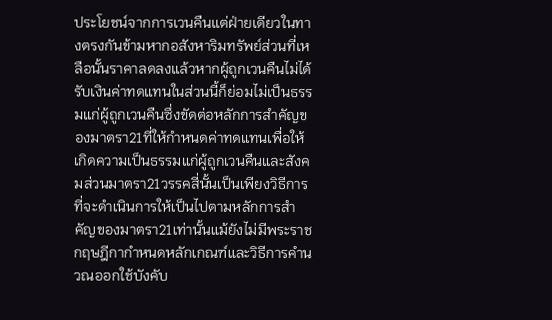ประโยชน์จากการเวนคืนแต่ฝ่ายเดียวในทางตรงกันข้ามหากอสังหาริมทรัพย์ส่วนที่เหลือนั้นราคาลดลงแล้วหากผู้ถูกเวนคืนไม่ได้รับเงินค่าทดแทนในส่วนนี้ก็ย่อมไม่เป็นธรรมแก่ผู้ถูกเวนคืนซึ่งขัดต่อหลักการสำคัญของมาตรา21ที่ให้กำหนดค่าทดแทนเพื่อให้เกิดความเป็นธรรมแก่ผู้ถูกเวนคืนและสังคมส่วนมาตรา21วรรคสี่นั้นเป็นเพียงวิธีการที่จะดำเนินการให้เป็นไปตามหลักการสำคัญของมาตรา21เท่านั้นแม้ยังไม่มีพระราชกฤษฎีกากำหนดหลักเกณฑ์และวิธีการคำนวณออกใช้บังคับ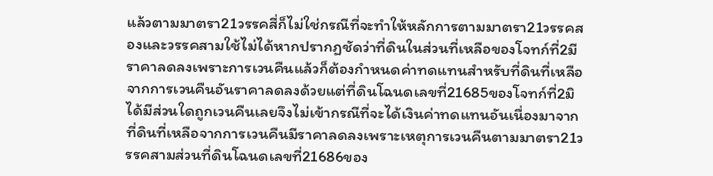แล้วตามมาตรา21วรรคสี่ก็ไม่ใช่กรณีที่จะทำให้หลักการตามมาตรา21วรรคสองและวรรคสามใช้ไม่ได้หากปรากฏชัดว่าที่ดินในส่วนที่เหลือของโจทก์ที่2มีราคาลดลงเพราะการเวนคืนแล้วก็ต้องกำหนดค่าทดแทนสำหรับที่ดินที่เหลือจากการเวนคืนอันราคาลดลงด้วยแต่ที่ดินโฉนดเลขที่21685ของโจทก์ที่2มิได้มีส่วนใดถูกเวนคืนเลยจึงไม่เข้ากรณีที่จะได้เงินค่าทดแทนอันเนื่องมาจากที่ดินที่เหลือจากการเวนคืนมีราคาลดลงเพราะเหตุการเวนคืนตามมาตรา21วรรคสามส่วนที่ดินโฉนดเลขที่21686ของ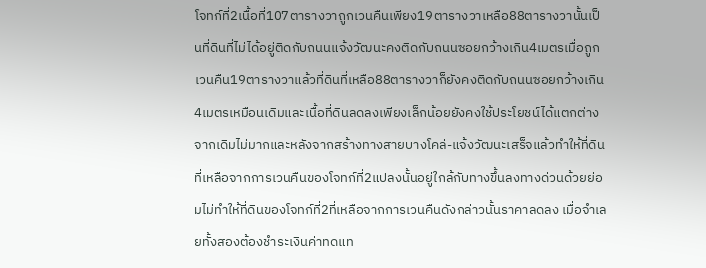โจทก์ที่2เนื้อที่107ตารางวาถูกเวนคืนเพียง19ตารางวาเหลือ88ตารางวานั้นเป็นที่ดินที่ไม่ได้อยู่ติดกับถนนแจ้งวัฒนะคงติดกับถนนซอยกว้างเกิน4เมตรเมื่อถูกเวนคืน19ตารางวาแล้วที่ดินที่เหลือ88ตารางวาก็ยังคงติดกับถนนซอยกว้างเกิน4เมตรเหมือนเดิมและเนื้อที่ดินลดลงเพียงเล็กน้อยยังคงใช้ประโยชน์ได้แตกต่างจากเดิมไม่มากและหลังจากสร้างทางสายบางโคล่-แจ้งวัฒนะเสร็จแล้วทำให้ที่ดินที่เหลือจากการเวนคืนของโจทก์ที่2แปลงนั้นอยู่ใกล้กับทางขึ้นลงทางด่วนด้วยย่อมไม่ทำให้ที่ดินของโจทก์ที่2ที่เหลือจากการเวนคืนดังกล่าวนั้นราคาลดลง เมื่อจำเลยทั้งสองต้องชำระเงินค่าทดแท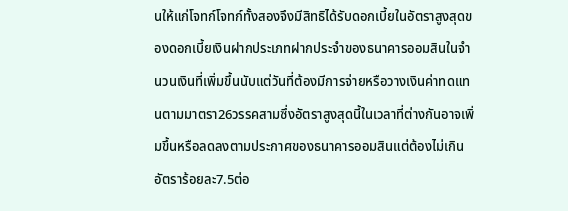นให้แก่โจทก์โจทก์ทั้งสองจึงมีสิทธิได้รับดอกเบี้ยในอัตราสูงสุดของดอกเบี้ยเงินฝากประเภทฝากประจำของธนาคารออมสินในจำนวนเงินที่เพิ่มขึ้นนับแต่วันที่ต้องมีการจ่ายหรือวางเงินค่าทดแทนตามมาตรา26วรรคสามซึ่งอัตราสูงสุดนี้ในเวลาที่ต่างกันอาจเพิ่มขึ้นหรือลดลงตามประกาศของธนาคารออมสินแต่ต้องไม่เกินอัตราร้อยละ7.5ต่อ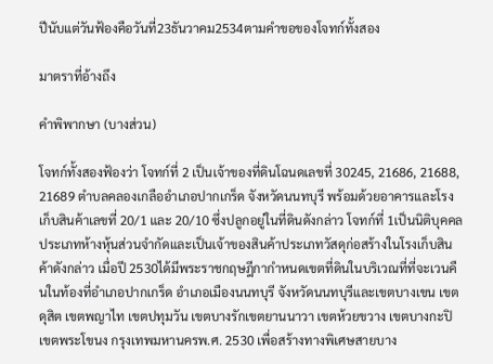ปีนับแต่วันฟ้องคือวันที่23ธันวาคม2534ตามคำขอของโจทก์ทั้งสอง

มาตราที่อ้างถึง

คำพิพากษา (บางส่วน)

โจทก์ทั้งสองฟ้องว่า โจทก์ที่ 2 เป็นเจ้าของที่ดินโฉนดเลขที่ 30245, 21686, 21688, 21689 ตำบลคลองเกลืออำเภอปากเกร็ด จังหวัดนนทบุรี พร้อมด้วยอาคารและโรงเก็บสินค้าเลขที่ 20/1 และ 20/10 ซึ่งปลูกอยู่ในที่ดินดังกล่าว โจทก์ที่ 1เป็นนิติบุคคลประเภทห้างหุ้นส่วนจำกัดและเป็นเจ้าของสินค้าประเภทวัสดุก่อสร้างในโรงเก็บสินค้าดังกล่าว เมื่อปี 2530ได้มีพระราชกฤษฎีกากำหนดเขตที่ดินในบริเวณที่ที่จะเวนคืนในท้องที่อำเภอปากเกร็ด อำเภอเมืองนนทบุรี จังหวัดนนทบุรีและเขตบางเขน เขตดุสิต เขตพญาไท เขตปทุมวัน เขตบางรักเขตยานนาวา เขตห้วยขวาง เขตบางกะปิ เขตพระโขนง กรุงเทพมหานครพ.ศ. 2530 เพื่อสร้างทางพิเศษสายบาง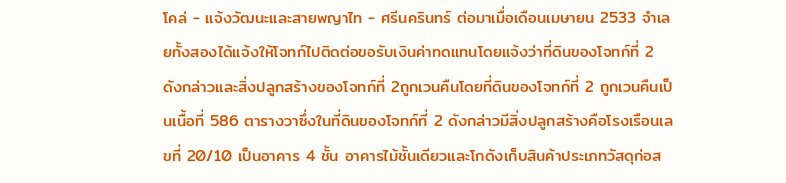โคล่ - แจ้งวัฒนะและสายพญาไท - ศรีนครินทร์ ต่อมาเมื่อเดือนเมษายน 2533 จำเลยทั้งสองได้แจ้งให้โจทก์ไปติดต่อขอรับเงินค่าทดแทนโดยแจ้งว่าที่ดินของโจทก์ที่ 2 ดังกล่าวและสิ่งปลูกสร้างของโจทก์ที่ 2ถูกเวนคืนโดยที่ดินของโจทก์ที่ 2 ถูกเวนคืนเป็นเนื้อที่ 586 ตารางวาซึ่งในที่ดินของโจทก์ที่ 2 ดังกล่าวมีสิ่งปลูกสร้างคือโรงเรือนเลขที่ 20/10 เป็นอาคาร 4 ชั้น อาคารไม้ชั้นเดียวและโกดังเก็บสินค้าประเภทวัสดุก่อส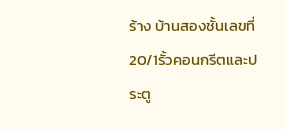ร้าง บ้านสองชั้นเลขที่ 20/1รั้วคอนกรีตและประตู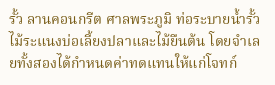รั้ว ลานคอนกรีต ศาลพระภูมิ ท่อระบายน้ำรั้วไม้ระแนงบ่อเลี้ยงปลาและไม้ยืนต้น โดยจำเลยทั้งสองได้กำหนดค่าทดแทนให้แก่โจทก์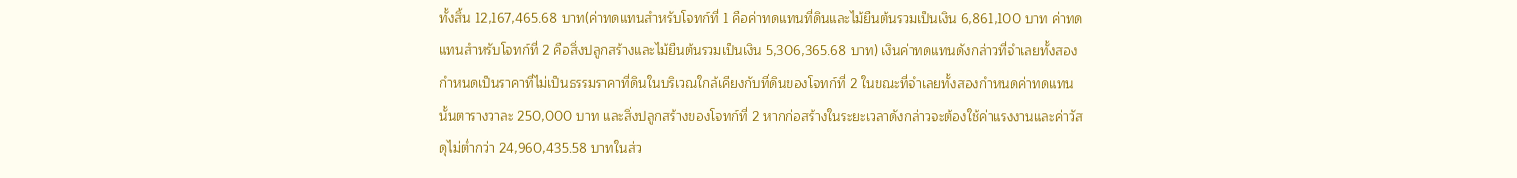ทั้งสิ้น 12,167,465.68 บาท(ค่าทดแทนสำหรับโจทก์ที่ 1 คือค่าทดแทนที่ดินและไม้ยืนต้นรวมเป็นเงิน 6,861,100 บาท ค่าทดแทนสำหรับโจทก์ที่ 2 คือสิ่งปลูกสร้างและไม้ยืนต้นรวมเป็นเงิน 5,306,365.68 บาท) เงินค่าทดแทนดังกล่าวที่จำเลยทั้งสองกำหนดเป็นราคาที่ไม่เป็นธรรมราคาที่ดินในบริเวณใกล้เคียงกับที่ดินของโจทก์ที่ 2 ในขณะที่จำเลยทั้งสองกำหนดค่าทดแทนนั้นตารางวาละ 250,000 บาท และสิ่งปลูกสร้างของโจทก์ที่ 2 หากก่อสร้างในระยะเวลาดังกล่าวจะต้องใช้ค่าแรงงานและค่าวัสดุไม่ต่ำกว่า 24,960,435.58 บาทในส่ว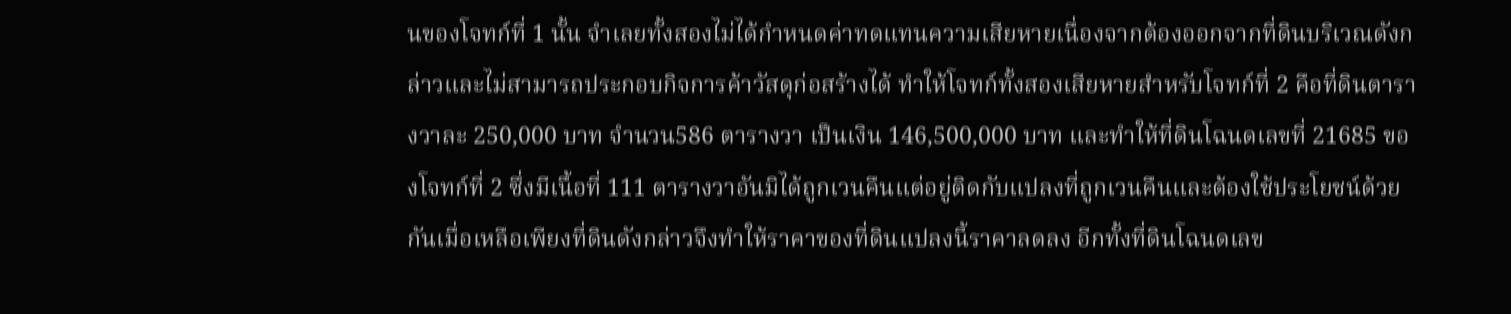นของโจทก์ที่ 1 นั้น จำเลยทั้งสองไม่ได้กำหนดค่าทดแทนความเสียหายเนื่องจากต้องออกจากที่ดินบริเวณดังกล่าวและไม่สามารถประกอบกิจการค้าวัสดุก่อสร้างได้ ทำให้โจทก์ทั้งสองเสียหายสำหรับโจทก์ที่ 2 คือที่ดินตารางวาละ 250,000 บาท จำนวน586 ตารางวา เป็นเงิน 146,500,000 บาท และทำให้ที่ดินโฉนดเลขที่ 21685 ของโจทก์ที่ 2 ซึ่งมีเนื้อที่ 111 ตารางวาอันมิได้ถูกเวนคืนแต่อยู่ติดกับแปลงที่ถูกเวนคืนและต้องใช้ประโยชน์ด้วยกันเมื่อเหลือเพียงที่ดินดังกล่าวจึงทำให้ราคาของที่ดินแปลงนี้ราคาลดลง อีกทั้งที่ดินโฉนดเลข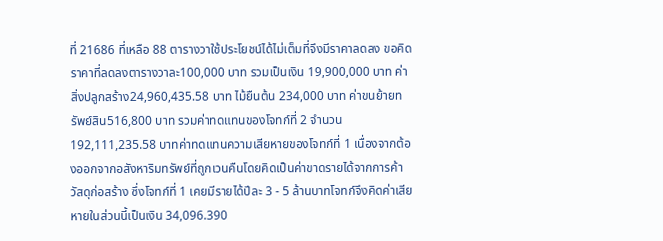ที่ 21686 ที่เหลือ 88 ตารางวาใช้ประโยชน์ได้ไม่เต็มที่จึงมีราคาลดลง ขอคิดราคาที่ลดลงตารางวาละ100,000 บาท รวมเป็นเงิน 19,900,000 บาท ค่าสิ่งปลูกสร้าง24,960,435.58 บาท ไม้ยืนต้น 234,000 บาท ค่าขนย้ายทรัพย์สิน516,800 บาท รวมค่าทดแทนของโจทก์ที่ 2 จำนวน 192,111,235.58 บาทค่าทดแทนความเสียหายของโจทก์ที่ 1 เนื่องจากต้องออกจากอสังหาริมทรัพย์ที่ถูกเวนคืนโดยคิดเป็นค่าขาดรายได้จากการค้าวัสดุก่อสร้าง ซึ่งโจทก์ที่ 1 เคยมีรายได้ปีละ 3 - 5 ล้านบาทโจทก์จึงคิดค่าเสียหายในส่วนนี้เป็นเงิน 34,096.390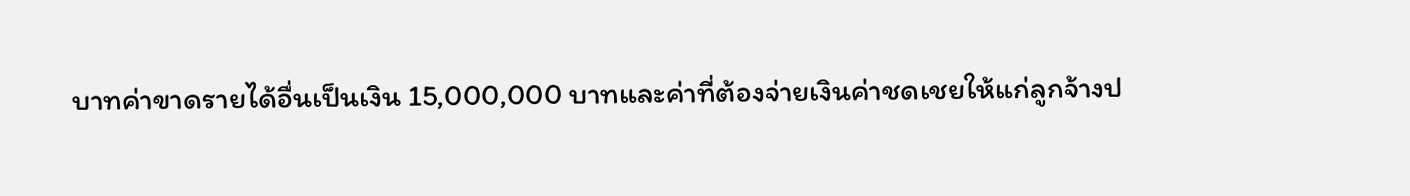บาทค่าขาดรายได้อื่นเป็นเงิน 15,000,000 บาทและค่าที่ต้องจ่ายเงินค่าชดเชยให้แก่ลูกจ้างป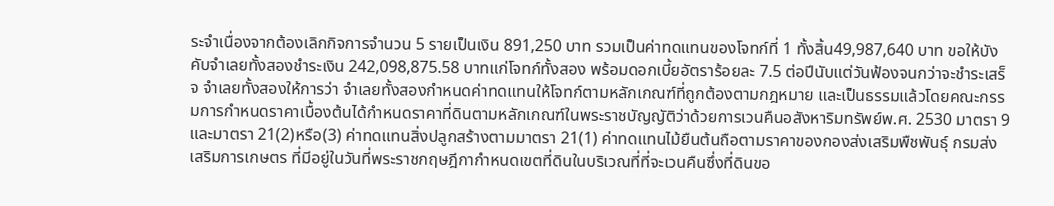ระจำเนื่องจากต้องเลิกกิจการจำนวน 5 รายเป็นเงิน 891,250 บาท รวมเป็นค่าทดแทนของโจทก์ที่ 1 ทั้งสิ้น49,987,640 บาท ขอให้บังคับจำเลยทั้งสองชำระเงิน 242,098,875.58 บาทแก่โจทก์ทั้งสอง พร้อมดอกเบี้ยอัตราร้อยละ 7.5 ต่อปีนับแต่วันฟ้องจนกว่าจะชำระเสร็จ จำเลยทั้งสองให้การว่า จำเลยทั้งสองกำหนดค่าทดแทนให้โจทก์ตามหลักเกณฑ์ที่ถูกต้องตามกฎหมาย และเป็นธรรมแล้วโดยคณะกรรมการกำหนดราคาเบื้องต้นได้กำหนดราคาที่ดินตามหลักเกณฑ์ในพระราชบัญญัติว่าด้วยการเวนคืนอสังหาริมทรัพย์พ.ศ. 2530 มาตรา 9 และมาตรา 21(2)หรือ(3) ค่าทดแทนสิ่งปลูกสร้างตามมาตรา 21(1) ค่าทดแทนไม้ยืนต้นถือตามราคาของกองส่งเสริมพืชพันธุ์ กรมส่งเสริมการเกษตร ที่มีอยู่ในวันที่พระราชกฤษฎีกากำหนดเขตที่ดินในบริเวณที่ที่จะเวนคืนซึ่งที่ดินขอ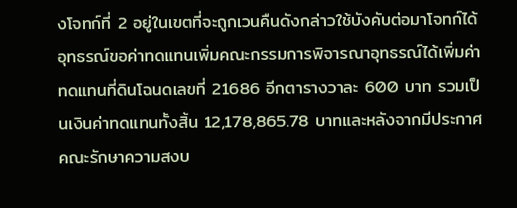งโจทก์ที่ 2 อยู่ในเขตที่จะถูกเวนคืนดังกล่าวใช้บังคับต่อมาโจทก์ได้อุทธรณ์ขอค่าทดแทนเพิ่มคณะกรรมการพิจารณาอุทธรณ์ได้เพิ่มค่าทดแทนที่ดินโฉนดเลขที่ 21686 อีกตารางวาละ 600 บาท รวมเป็นเงินค่าทดแทนทั้งสิ้น 12,178,865.78 บาทและหลังจากมีประกาศคณะรักษาความสงบ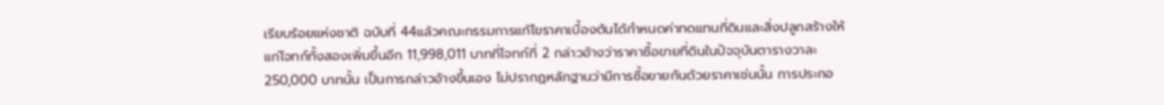เรียบร้อยแห่งชาติ ฉบับที่ 44แล้วคณะกรรมการแก้ไขราคาเบื้องต้นได้กำหนดค่าทดแทนที่ดินและสิ่งปลูกสร้างให้แก่โจทก์ทั้งสองเพิ่มขึ้นอีก 11,998,011 บาทที่โจทก์ที่ 2 กล่าวอ้างว่าราคาซื้อขายที่ดินในปัจจุบันตารางวาละ250,000 บาทนั้น เป็นการกล่าวอ้างขึ้นเอง ไม่ปรากฏหลักฐานว่ามีการซื้อขายกันด้วยราคาเช่นนั้น การประกอ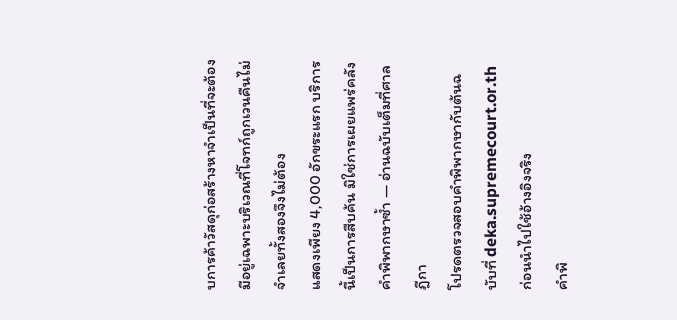บการค้าวัสดุก่อสร้างหาจำเป็นที่จะต้องมีอยู่เฉพาะบริเวณที่โจทก์ถูกเวนคืนไม่จำเลยทั้งสองจึงไม่ต้อง
แสดงเพียง 4,000 อักขระแรก บริการนี้เป็นการสืบค้น มิใช่การเผยแพร่คลังคำพิพากษาซ้ำ — อ่านฉบับเต็มที่ศาลฎีกา
โปรดตรวจสอบคำพิพากษากับต้นฉบับที่ deka.supremecourt.or.th ก่อนนำไปใช้อ้างอิงจริง
คำพิ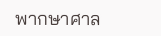พากษาศาล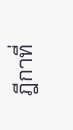ฎีกาที่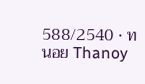588/2540 · ทนอย Thanoy